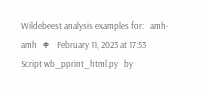Wildebeest analysis examples for:   amh-amh   ቀ    February 11, 2023 at 17:53    Script wb_pprint_html.py   by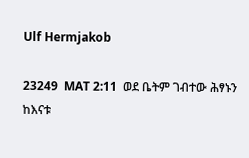Ulf Hermjakob

23249  MAT 2:11  ወደ ቤትም ገብተው ሕፃኑን ከእናቱ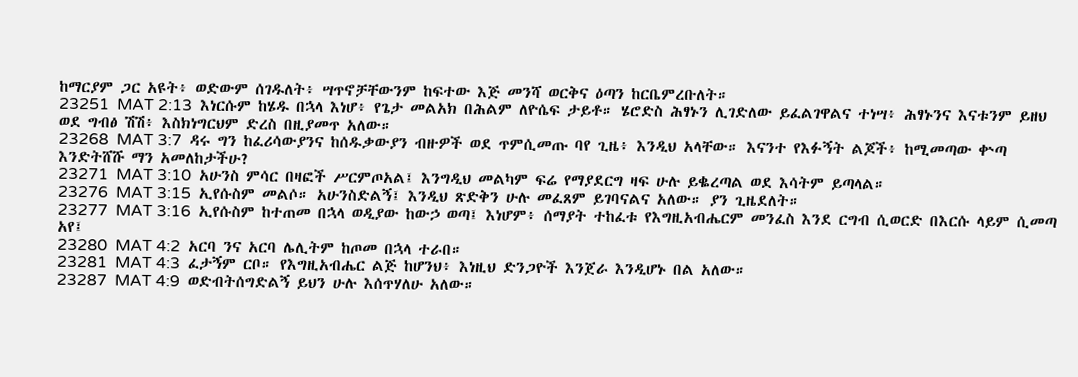ከማርያም ጋር አዩት፥ ወድውም ሰገዱለት፥ ሣጥኖቻቸውንም ከፍተው እጅ መንሻ ወርቅና ዕጣን ከርቤምረቡለት።
23251  MAT 2:13  እነርሱም ከሄዱ በኋላ እነሆ፥ የጌታ መልአክ በሕልም ለዮሴፍ ታይቶ። ሄሮድስ ሕፃኑን ሊገድለው ይፈልገዋልና ተነሣ፥ ሕፃኑንና እናቱንም ይዘህ ወደ ግብፅ ሽሽ፥ እስክነግርህም ድረስ በዚያመጥ አለው።
23268  MAT 3:7  ዳሩ ግን ከፈሪሳውያንና ከሰዱቃውያን ብዙዎች ወደ ጥምሲመጡ ባየ ጊዜ፥ እንዲህ አላቸው። እናንተ የእፉኝት ልጆች፥ ከሚመጣው ቍጣ እንድትሸሹ ማን አመለከታችሁ?
23271  MAT 3:10  አሁንስ ምሳር በዛፎች ሥርምጦአል፤ እንግዲህ መልካም ፍሬ የማያደርግ ዛፍ ሁሉ ይቈረጣል ወደ እሳትም ይጣላል።
23276  MAT 3:15  ኢየሱስም መልሶ። አሁንስድልኝ፤ እንዲህ ጽድቅን ሁሉ መፈጸም ይገባናልና አለው። ያን ጊዜደለት።
23277  MAT 3:16  ኢየሱስም ከተጠመ በኋላ ወዲያው ከውኃ ወጣ፤ እነሆም፥ ሰማያት ተከፈቱ የእግዚአብሔርም መንፈስ እንደ ርግብ ሲወርድ በእርሱ ላይም ሲመጣ አየ፤
23280  MAT 4:2  አርባ ንና አርባ ሌሊትም ከጦመ በኋላ ተራበ።
23281  MAT 4:3  ፈታኝም ርቦ። የእግዚአብሔር ልጅ ከሆንህ፥ እነዚህ ድንጋዮች እንጀራ እንዲሆኑ በል አለው።
23287  MAT 4:9  ወድብትሰግድልኝ ይህን ሁሉ እሰጥሃለሁ አለው።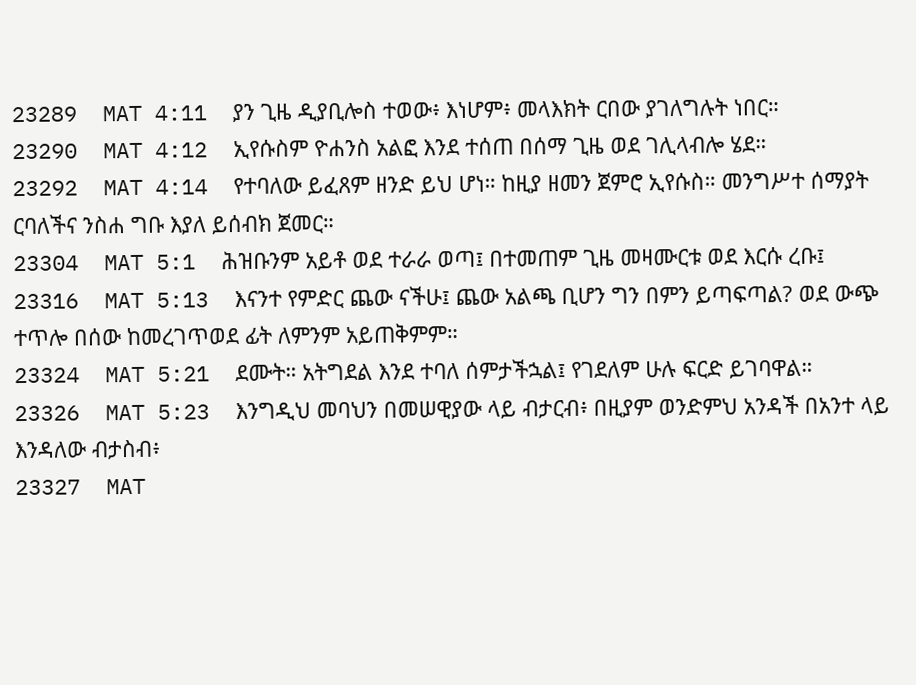23289  MAT 4:11  ያን ጊዜ ዲያቢሎስ ተወው፥ እነሆም፥ መላእክት ርበው ያገለግሉት ነበር።
23290  MAT 4:12  ኢየሱስም ዮሐንስ አልፎ እንደ ተሰጠ በሰማ ጊዜ ወደ ገሊላብሎ ሄደ።
23292  MAT 4:14  የተባለው ይፈጸም ዘንድ ይህ ሆነ። ከዚያ ዘመን ጀምሮ ኢየሱስ። መንግሥተ ሰማያት ርባለችና ንስሐ ግቡ እያለ ይሰብክ ጀመር።
23304  MAT 5:1  ሕዝቡንም አይቶ ወደ ተራራ ወጣ፤ በተመጠም ጊዜ መዛሙርቱ ወደ እርሱ ረቡ፤
23316  MAT 5:13  እናንተ የምድር ጨው ናችሁ፤ ጨው አልጫ ቢሆን ግን በምን ይጣፍጣል? ወደ ውጭ ተጥሎ በሰው ከመረገጥወደ ፊት ለምንም አይጠቅምም።
23324  MAT 5:21  ደሙት። አትግደል እንደ ተባለ ሰምታችኋል፤ የገደለም ሁሉ ፍርድ ይገባዋል።
23326  MAT 5:23  እንግዲህ መባህን በመሠዊያው ላይ ብታርብ፥ በዚያም ወንድምህ አንዳች በአንተ ላይ እንዳለው ብታስብ፥
23327  MAT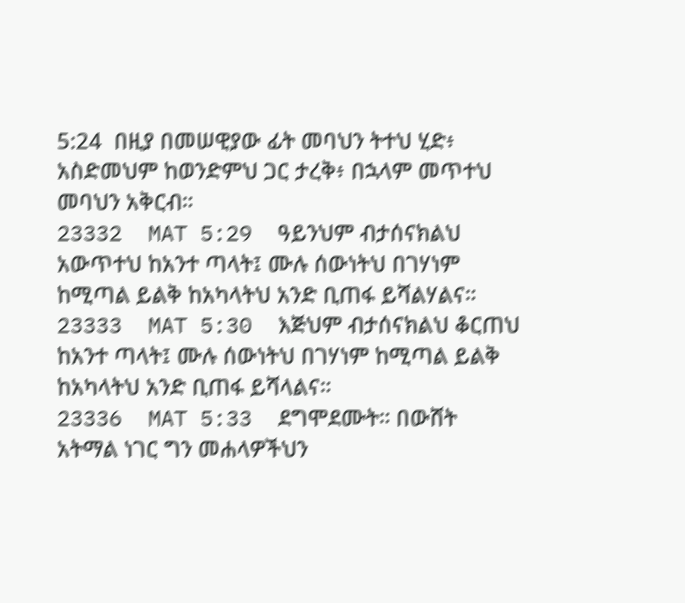5:24  በዚያ በመሠዊያው ፊት መባህን ትተህ ሂድ፥ አስድመህም ከወንድምህ ጋር ታረቅ፥ በኋላም መጥተህ መባህን አቅርብ።
23332  MAT 5:29  ዓይንህም ብታሰናክልህ አውጥተህ ከአንተ ጣላት፤ ሙሉ ሰውነትህ በገሃነም ከሚጣል ይልቅ ከአካላትህ አንድ ቢጠፋ ይሻልሃልና።
23333  MAT 5:30  እጅህም ብታሰናክልህ ቆርጠህ ከአንተ ጣላት፤ ሙሉ ሰውነትህ በገሃነም ከሚጣል ይልቅ ከአካላትህ አንድ ቢጠፋ ይሻላልና።
23336  MAT 5:33  ደግሞደሙት። በውሸት አትማል ነገር ግን መሐላዎችህን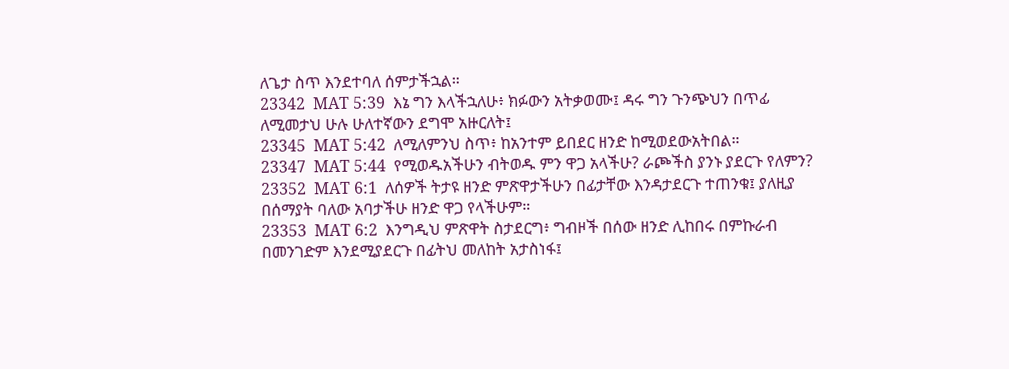ለጌታ ስጥ እንደተባለ ሰምታችኋል።
23342  MAT 5:39  እኔ ግን እላችኋለሁ፥ ክፉውን አትቃወሙ፤ ዳሩ ግን ጉንጭህን በጥፊ ለሚመታህ ሁሉ ሁለተኛውን ደግሞ አዙርለት፤
23345  MAT 5:42  ለሚለምንህ ስጥ፥ ከአንተም ይበደር ዘንድ ከሚወደውአትበል።
23347  MAT 5:44  የሚወዱአችሁን ብትወዱ ምን ዋጋ አላችሁ? ራጮችስ ያንኑ ያደርጉ የለምን?
23352  MAT 6:1  ለሰዎች ትታዩ ዘንድ ምጽዋታችሁን በፊታቸው እንዳታደርጉ ተጠንቁ፤ ያለዚያ በሰማያት ባለው አባታችሁ ዘንድ ዋጋ የላችሁም።
23353  MAT 6:2  እንግዲህ ምጽዋት ስታደርግ፥ ግብዞች በሰው ዘንድ ሊከበሩ በምኩራብ በመንገድም እንደሚያደርጉ በፊትህ መለከት አታስነፋ፤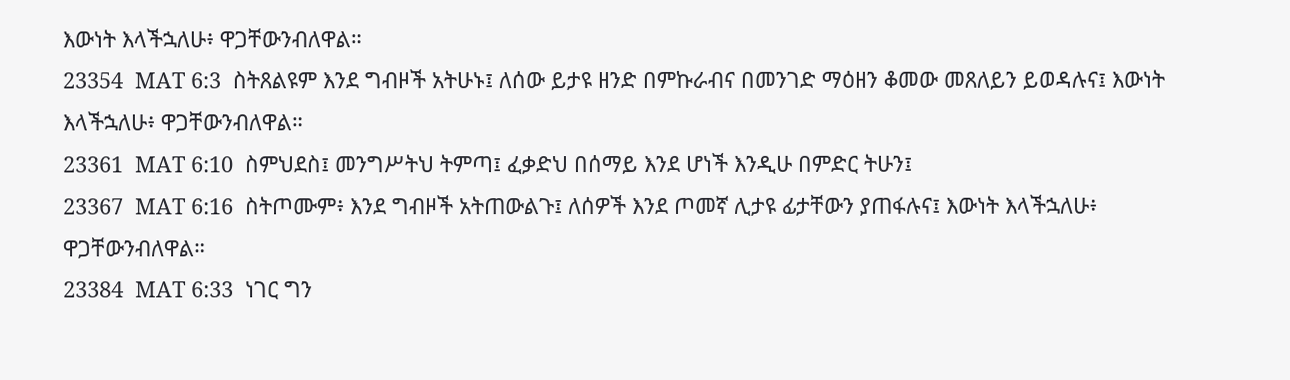እውነት እላችኋለሁ፥ ዋጋቸውንብለዋል።
23354  MAT 6:3  ስትጸልዩም እንደ ግብዞች አትሁኑ፤ ለሰው ይታዩ ዘንድ በምኩራብና በመንገድ ማዕዘን ቆመው መጸለይን ይወዳሉና፤ እውነት እላችኋለሁ፥ ዋጋቸውንብለዋል።
23361  MAT 6:10  ስምህደስ፤ መንግሥትህ ትምጣ፤ ፈቃድህ በሰማይ እንደ ሆነች እንዲሁ በምድር ትሁን፤
23367  MAT 6:16  ስትጦሙም፥ እንደ ግብዞች አትጠውልጉ፤ ለሰዎች እንደ ጦመኛ ሊታዩ ፊታቸውን ያጠፋሉና፤ እውነት እላችኋለሁ፥ ዋጋቸውንብለዋል።
23384  MAT 6:33  ነገር ግን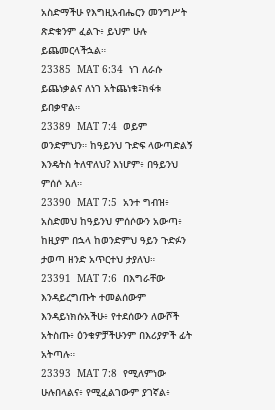አስድማችሁ የእግዚአብሔርን መንግሥት ጽድቁንም ፈልጉ፥ ይህም ሁሉ ይጨመርላችኋል።
23385  MAT 6:34  ነገ ለራሱ ይጨነቃልና ለነገ አትጨነቁ፤ክፋቱ ይበቃዋል።
23389  MAT 7:4  ወይም ወንድምህን። ከዓይንህ ጉድፍ ላውጣድልኝ እንዴትስ ትለዋለህ? እነሆም፥ በዓይንህ ምሰሶ አለ።
23390  MAT 7:5  አንተ ግብዝ፥ አስድመህ ከዓይንህ ምሰሶውን አውጣ፥ ከዚያም በኋላ ከወንድምህ ዓይን ጉድፉን ታወጣ ዘንድ አጥርተህ ታያለህ።
23391  MAT 7:6  በእግራቸው እንዳይረግጡት ተመልሰውም እንዳይነክሱአችሁ፥ የተደሰውን ለውሾች አትስጡ፥ ዕንቁዎቻችሁንም በእሪያዎች ፊት አትጣሉ።
23393  MAT 7:8  የሚለምነው ሁሉበላልና፥ የሚፈልገውም ያገኛል፥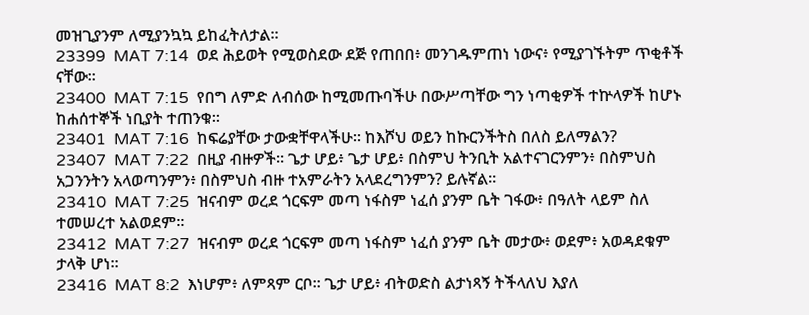መዝጊያንም ለሚያንኳኳ ይከፈትለታል።
23399  MAT 7:14  ወደ ሕይወት የሚወስደው ደጅ የጠበበ፥ መንገዱምጠነ ነውና፥ የሚያገኙትም ጥቂቶች ናቸው።
23400  MAT 7:15  የበግ ለምድ ለብሰው ከሚመጡባችሁ በውሥጣቸው ግን ነጣቂዎች ተኵላዎች ከሆኑ ከሐሰተኞች ነቢያት ተጠንቁ።
23401  MAT 7:16  ከፍሬያቸው ታውቋቸዋላችሁ። ከእሾህ ወይን ከኩርንችትስ በለስ ይለማልን?
23407  MAT 7:22  በዚያ ብዙዎች። ጌታ ሆይ፥ ጌታ ሆይ፥ በስምህ ትንቢት አልተናገርንምን፥ በስምህስ አጋንንትን አላወጣንምን፥ በስምህስ ብዙ ተአምራትን አላደረግንምን? ይሉኛል።
23410  MAT 7:25  ዝናብም ወረደ ጎርፍም መጣ ነፋስም ነፈሰ ያንም ቤት ገፋው፥ በዓለት ላይም ስለ ተመሠረተ አልወደም።
23412  MAT 7:27  ዝናብም ወረደ ጎርፍም መጣ ነፋስም ነፈሰ ያንም ቤት መታው፥ ወደም፥ አወዳደቁም ታላቅ ሆነ።
23416  MAT 8:2  እነሆም፥ ለምጻም ርቦ። ጌታ ሆይ፥ ብትወድስ ልታነጻኝ ትችላለህ እያለ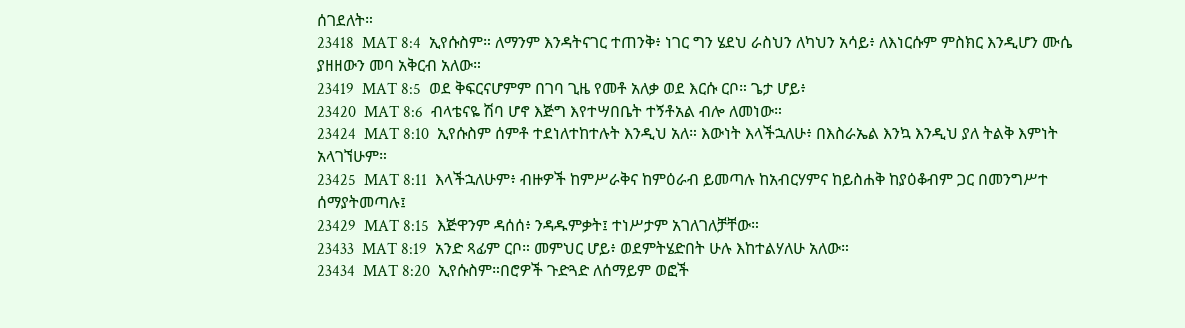ሰገደለት።
23418  MAT 8:4  ኢየሱስም። ለማንም እንዳትናገር ተጠንቅ፥ ነገር ግን ሄደህ ራስህን ለካህን አሳይ፥ ለእነርሱም ምስክር እንዲሆን ሙሴ ያዘዘውን መባ አቅርብ አለው።
23419  MAT 8:5  ወደ ቅፍርናሆምም በገባ ጊዜ የመቶ አለቃ ወደ እርሱ ርቦ። ጌታ ሆይ፥
23420  MAT 8:6  ብላቴናዬ ሽባ ሆኖ እጅግ እየተሣበቤት ተኝቶአል ብሎ ለመነው።
23424  MAT 8:10  ኢየሱስም ሰምቶ ተደነለተከተሉት እንዲህ አለ። እውነት እላችኋለሁ፥ በእስራኤል እንኳ እንዲህ ያለ ትልቅ እምነት አላገኘሁም።
23425  MAT 8:11  እላችኋለሁም፥ ብዙዎች ከምሥራቅና ከምዕራብ ይመጣሉ ከአብርሃምና ከይስሐቅ ከያዕቆብም ጋር በመንግሥተ ሰማያትመጣሉ፤
23429  MAT 8:15  እጅዋንም ዳሰሰ፥ ንዳዱምቃት፤ ተነሥታም አገለገለቻቸው።
23433  MAT 8:19  አንድ ጻፊም ርቦ። መምህር ሆይ፥ ወደምትሄድበት ሁሉ እከተልሃለሁ አለው።
23434  MAT 8:20  ኢየሱስም።በሮዎች ጉድጓድ ለሰማይም ወፎች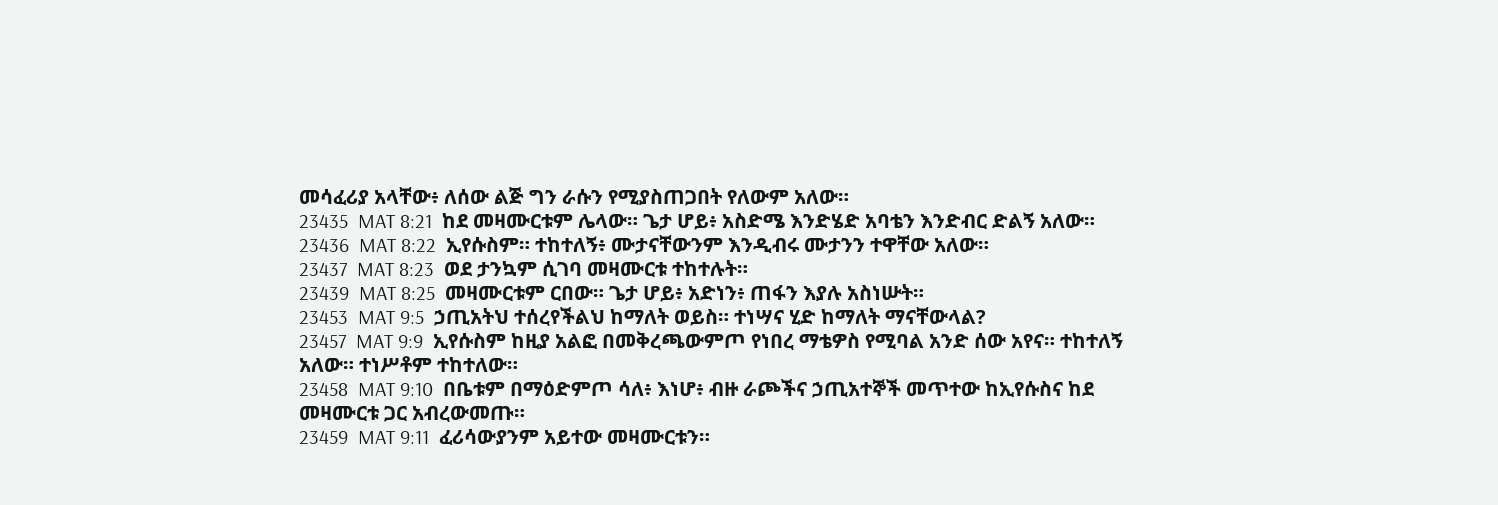መሳፈሪያ አላቸው፥ ለሰው ልጅ ግን ራሱን የሚያስጠጋበት የለውም አለው።
23435  MAT 8:21  ከደ መዛሙርቱም ሌላው። ጌታ ሆይ፥ አስድሜ እንድሄድ አባቴን እንድብር ድልኝ አለው።
23436  MAT 8:22  ኢየሱስም። ተከተለኝ፥ ሙታናቸውንም እንዲብሩ ሙታንን ተዋቸው አለው።
23437  MAT 8:23  ወደ ታንኳም ሲገባ መዛሙርቱ ተከተሉት።
23439  MAT 8:25  መዛሙርቱም ርበው። ጌታ ሆይ፥ አድነን፥ ጠፋን እያሉ አስነሡት።
23453  MAT 9:5  ኃጢአትህ ተሰረየችልህ ከማለት ወይስ። ተነሣና ሂድ ከማለት ማናቸውላል?
23457  MAT 9:9  ኢየሱስም ከዚያ አልፎ በመቅረጫውምጦ የነበረ ማቴዎስ የሚባል አንድ ሰው አየና። ተከተለኝ አለው። ተነሥቶም ተከተለው።
23458  MAT 9:10  በቤቱም በማዕድምጦ ሳለ፥ እነሆ፥ ብዙ ራጮችና ኃጢአተኞች መጥተው ከኢየሱስና ከደ መዛሙርቱ ጋር አብረውመጡ።
23459  MAT 9:11  ፈሪሳውያንም አይተው መዛሙርቱን።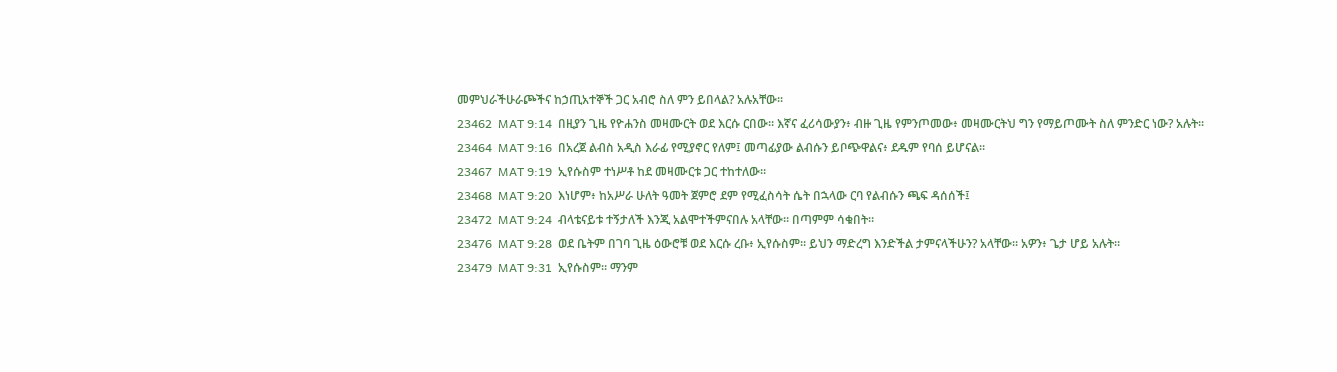መምህራችሁራጮችና ከኃጢአተኞች ጋር አብሮ ስለ ምን ይበላል? አሉአቸው።
23462  MAT 9:14  በዚያን ጊዜ የዮሐንስ መዛሙርት ወደ እርሱ ርበው። እኛና ፈሪሳውያን፥ ብዙ ጊዜ የምንጦመው፥ መዛሙርትህ ግን የማይጦሙት ስለ ምንድር ነው? አሉት።
23464  MAT 9:16  በአረጀ ልብስ አዲስ እራፊ የሚያኖር የለም፤ መጣፊያው ልብሱን ይቦጭዋልና፥ ደዱም የባሰ ይሆናል።
23467  MAT 9:19  ኢየሱስም ተነሥቶ ከደ መዛሙርቱ ጋር ተከተለው።
23468  MAT 9:20  እነሆም፥ ከአሥራ ሁለት ዓመት ጀምሮ ደም የሚፈስሳት ሴት በኋላው ርባ የልብሱን ጫፍ ዳሰሰች፤
23472  MAT 9:24  ብላቴናይቱ ተኝታለች እንጂ አልሞተችምናበሉ አላቸው። በጣምም ሳቁበት።
23476  MAT 9:28  ወደ ቤትም በገባ ጊዜ ዕውሮቹ ወደ እርሱ ረቡ፥ ኢየሱስም። ይህን ማድረግ እንድችል ታምናላችሁን? አላቸው። አዎን፥ ጌታ ሆይ አሉት።
23479  MAT 9:31  ኢየሱስም። ማንም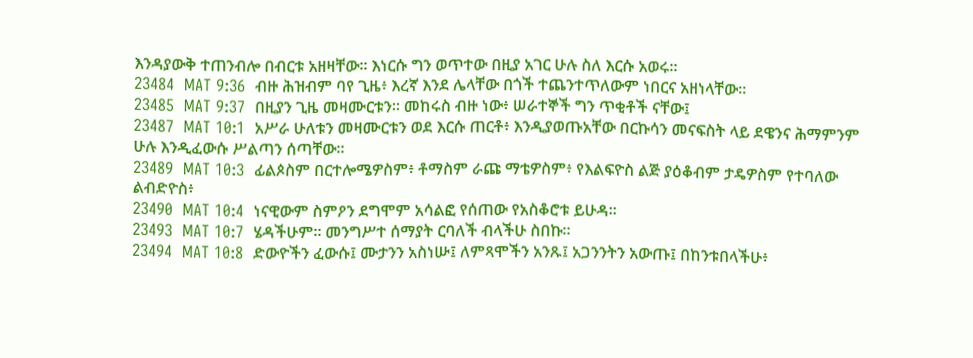እንዳያውቅ ተጠንብሎ በብርቱ አዘዛቸው። እነርሱ ግን ወጥተው በዚያ አገር ሁሉ ስለ እርሱ አወሩ።
23484  MAT 9:36  ብዙ ሕዝብም ባየ ጊዜ፥ እረኛ እንደ ሌላቸው በጎች ተጨንተጥለውም ነበርና አዘነላቸው።
23485  MAT 9:37  በዚያን ጊዜ መዛሙርቱን። መከሩስ ብዙ ነው፥ ሠራተኞች ግን ጥቂቶች ናቸው፤
23487  MAT 10:1  አሥራ ሁለቱን መዛሙርቱን ወደ እርሱ ጠርቶ፥ እንዲያወጡአቸው በርኩሳን መናፍስት ላይ ደዌንና ሕማምንም ሁሉ እንዲፈውሱ ሥልጣን ሰጣቸው።
23489  MAT 10:3  ፊልጶስም በርተሎሜዎስም፥ ቶማስም ራጩ ማቴዎስም፥ የእልፍዮስ ልጅ ያዕቆብም ታዴዎስም የተባለው ልብድዮስ፥
23490  MAT 10:4  ነናዊውም ስምዖን ደግሞም አሳልፎ የሰጠው የአስቆሮቱ ይሁዳ።
23493  MAT 10:7  ሄዳችሁም። መንግሥተ ሰማያት ርባለች ብላችሁ ስበኩ።
23494  MAT 10:8  ድውዮችን ፈውሱ፤ ሙታንን አስነሡ፤ ለምጻሞችን አንጹ፤ አጋንንትን አውጡ፤ በከንቱበላችሁ፥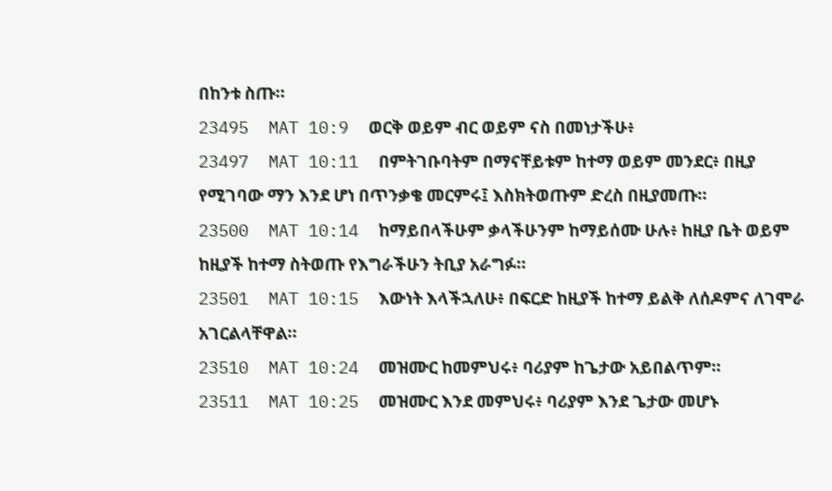በከንቱ ስጡ።
23495  MAT 10:9  ወርቅ ወይም ብር ወይም ናስ በመነታችሁ፥
23497  MAT 10:11  በምትገቡባትም በማናቸይቱም ከተማ ወይም መንደር፥ በዚያ የሚገባው ማን እንደ ሆነ በጥንቃቄ መርምሩ፤ እስክትወጡም ድረስ በዚያመጡ።
23500  MAT 10:14  ከማይበላችሁም ቃላችሁንም ከማይሰሙ ሁሉ፥ ከዚያ ቤት ወይም ከዚያች ከተማ ስትወጡ የእግራችሁን ትቢያ አራግፉ።
23501  MAT 10:15  እውነት እላችኋለሁ፥ በፍርድ ከዚያች ከተማ ይልቅ ለሰዶምና ለገሞራ አገርልላቸዋል።
23510  MAT 10:24  መዝሙር ከመምህሩ፥ ባሪያም ከጌታው አይበልጥም።
23511  MAT 10:25  መዝሙር እንደ መምህሩ፥ ባሪያም እንደ ጌታው መሆኑ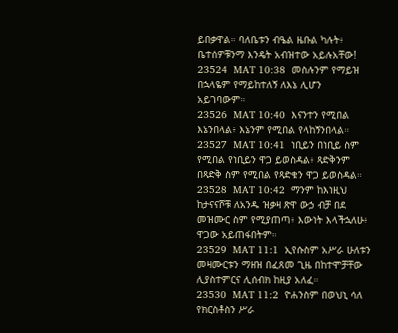ይበቃዋል። ባለቤቱን ብዔል ዜቡል ካሉት፥ ቤተሰዎቹንማ እንዴት አብዝተው አይሉአቸው!
23524  MAT 10:38  መስሉንም የማይዝ በኋላዬም የማይከተለኝ ለእኔ ሊሆን አይገባውም።
23526  MAT 10:40  እናንተን የሚበል እኔንበላል፥ እኔንም የሚበል የላከኝንበላል።
23527  MAT 10:41  ነቢይን በነቢይ ስም የሚበል የነቢይን ዋጋ ይወስዳል፥ ጻድቅንም በጻድቅ ስም የሚበል የጻድቁን ዋጋ ይወስዳል።
23528  MAT 10:42  ማንም ከእነዚህ ከታናናሾቹ ለአንዱ ዝቃዛ ጽዋ ውኃ ብቻ በደ መዝሙር ስም የሚያጠጣ፥ እውነት እላችኋለሁ፥ ዋጋው አይጠፋበትም።
23529  MAT 11:1  ኢየሱስም አሥራ ሁለቱን መዛሙርቱን ማዘዝ በፈጸመ ጊዜ በከተሞቻቸው ሊያስተምርና ሊሰብክ ከዚያ አለፈ።
23530  MAT 11:2  ዮሐንስም በወህኒ ሳለ የክርስቶስን ሥራ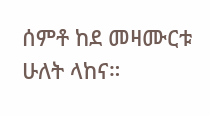ሰምቶ ከደ መዛሙርቱ ሁለት ላከና።